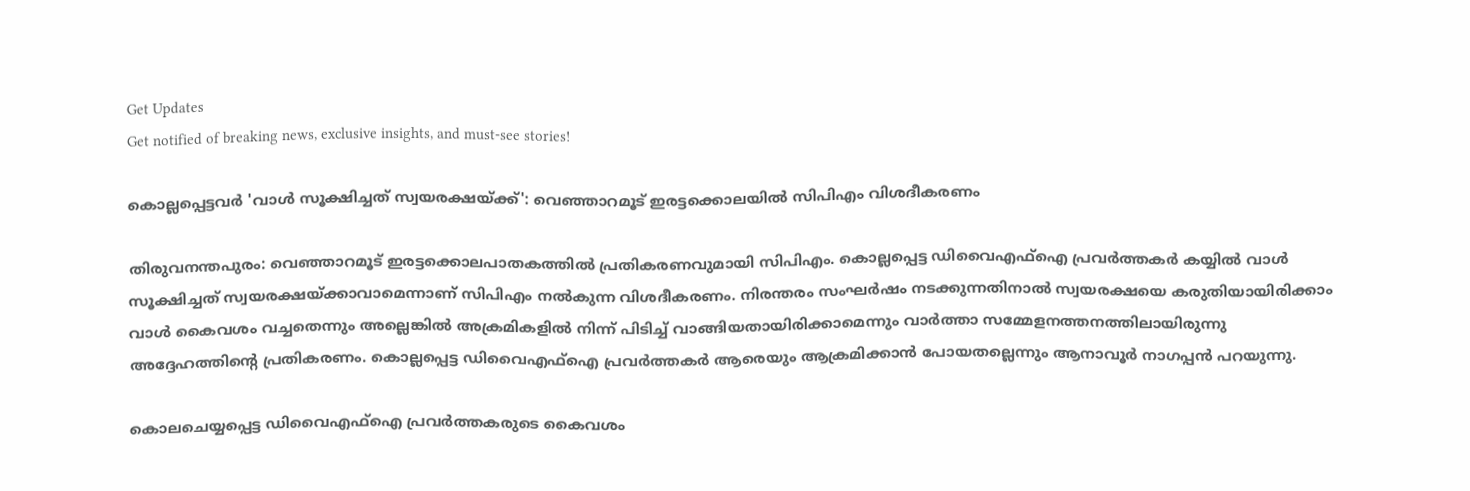Get Updates
Get notified of breaking news, exclusive insights, and must-see stories!

കൊല്ലപ്പെട്ടവർ 'വാൾ സൂക്ഷിച്ചത് സ്വയരക്ഷയ്ക്ക്': വെഞ്ഞാറമൂട് ഇരട്ടക്കൊലയിൽ സിപിഎം വിശദീകരണം

തിരുവനന്തപുരം: വെഞ്ഞാറമൂട് ഇരട്ടക്കൊലപാതകത്തിൽ പ്രതികരണവുമായി സിപിഎം. കൊല്ലപ്പെട്ട ഡിവൈഎഫ്ഐ പ്രവർത്തകർ കയ്യിൽ വാൾ സൂക്ഷിച്ചത് സ്വയരക്ഷയ്ക്കാവാമെന്നാണ് സിപിഎം നൽകുന്ന വിശദീകരണം. നിരന്തരം സംഘർഷം നടക്കുന്നതിനാൽ സ്വയരക്ഷയെ കരുതിയായിരിക്കാം വാൾ കൈവശം വച്ചതെന്നും അല്ലെങ്കിൽ അക്രമികളിൽ നിന്ന് പിടിച്ച് വാങ്ങിയതായിരിക്കാമെന്നും വാർത്താ സമ്മേളനത്തനത്തിലായിരുന്നു അദ്ദേഹത്തിന്റെ പ്രതികരണം. കൊല്ലപ്പെട്ട ഡിവൈഎഫ്ഐ പ്രവർത്തകർ ആരെയും ആക്രമിക്കാൻ പോയതല്ലെന്നും ആനാവൂർ നാഗപ്പൻ പറയുന്നു.

കൊലചെയ്യപ്പെട്ട ഡിവൈഎഫ്ഐ പ്രവർത്തകരുടെ കൈവശം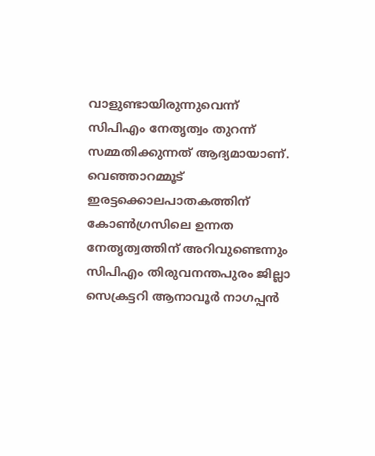വാളുണ്ടായിരുന്നുവെന്ന് സിപിഎം നേതൃത്വം തുറന്ന് സമ്മതിക്കുന്നത് ആദ്യമായാണ്. വെഞ്ഞാറമ്മൂട് ഇരട്ടക്കൊലപാതകത്തിന് കോൺഗ്രസിലെ ഉന്നത നേതൃത്വത്തിന് അറിവുണ്ടെന്നും സിപിഎം തിരുവനന്തപുരം ജില്ലാ സെക്രട്ടറി ആനാവൂർ നാഗപ്പൻ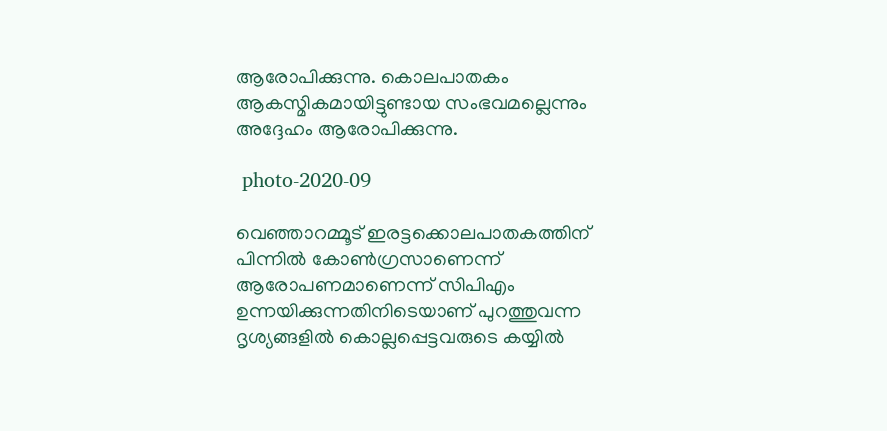ആരോപിക്കുന്നു. കൊലപാതകം ആകസ്മികമായിട്ടുണ്ടായ സംഭവമല്ലെന്നും അദ്ദേഹം ആരോപിക്കുന്നു.

 photo-2020-09

വെഞ്ഞാറമ്മൂട് ഇരട്ടക്കൊലപാതകത്തിന് പിന്നിൽ കോൺഗ്രസാണെന്ന് ആരോപണമാണെന്ന് സിപിഎം ഉന്നയിക്കുന്നതിനിടെയാണ് പുറത്തുവന്ന ദൃശ്യങ്ങളിൽ കൊല്ലപ്പെട്ടവരുടെ കയ്യിൽ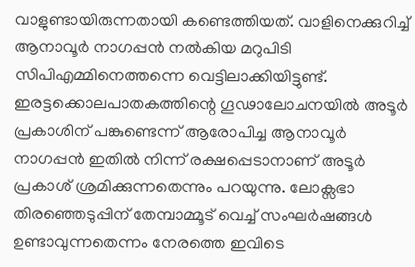വാളുണ്ടായിരുന്നതായി കണ്ടെത്തിയത്. വാളിനെക്കുറിച്ച് ആനാവൂർ നാഗപ്പൻ നൽകിയ മറുപിടി സിപിഎമ്മിനെത്തന്നെ വെട്ടിലാക്കിയിട്ടുണ്ട്. ഇരട്ടക്കൊലപാതകത്തിന്റെ ഗൂഢാലോചനയിൽ അടൂർ പ്രകാശിന് പങ്കുണ്ടെന്ന് ആരോപിച്ച ആനാവൂർ നാഗപ്പൻ ഇതിൽ നിന്ന് രക്ഷപ്പെടാനാണ് അടൂർ പ്രകാശ് ശ്രമിക്കുന്നതെന്നും പറയുന്നു. ലോക്സഭാ തിരഞ്ഞെടുപ്പിന് തേമ്പാമ്മൂട് വെച്ച് സംഘർഷങ്ങൾ ഉണ്ടാവുന്നതെന്നം നേരത്തെ ഇവിടെ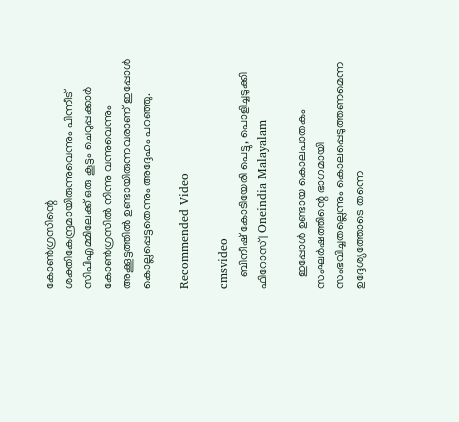കോൺഗ്രസിന്റെ ശക്തികേന്ദ്രമായിരുന്നുവെന്നും പിന്നീട് സിപിഎമ്മിലേക്ക് ഒരു കൂട്ടം ചെറുപ്പക്കാർ കോൺഗ്രസിൽ നിന്നു വന്നുവെന്നും അക്കൂട്ടത്തിൽ ഉണ്ടായിരുന്നവരാണ് ഇപ്പോൾ കൊല്ലപ്പെട്ടതെന്നും അദ്ദേഹം പറഞ്ഞു.

Recommended Video

cmsvideo
    ബിനീഷ് കോടിയേരി പെട്ടു, പൊളിച്ചടുക്കി ഫിറോസ്‌ | Oneindia Malayalam

    ഇപ്പോൾ ഉണ്ടായ കൊലപാതകം സംഘർഷത്തിന്റെ ഭാഗമായി സംഭവിച്ചതല്ലെന്നും കൊലപ്പെടുത്തണമെന്ന ഉദ്ദേശ്യത്തോടെ തന്നെ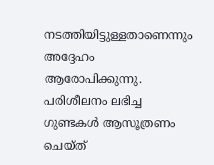നടത്തിയിട്ടുള്ളതാണെന്നും അദ്ദേഹം ആരോപിക്കുന്നു. പരിശീലനം ലഭിച്ച ഗുണ്ടകൾ ആസൂത്രണം ചെയ്ത്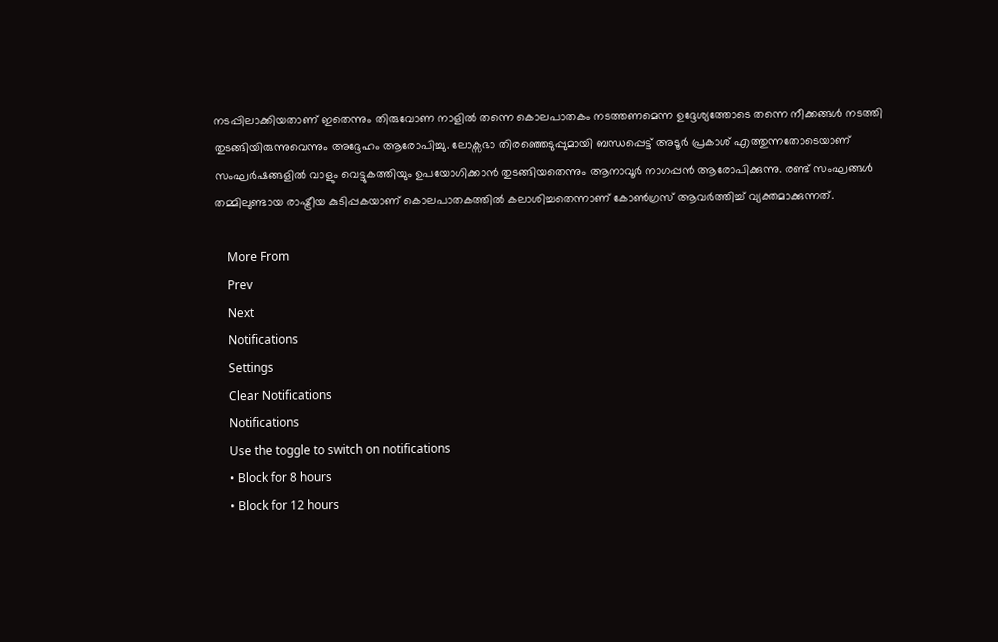നടപ്പിലാക്കിയതാണ് ഇതെന്നും തിരുവോണ നാളിൽ തന്നെ കൊലപാതകം നടത്തണമെന്ന ഉദ്ദേശ്യത്തോടെ തന്നെ നീക്കങ്ങൾ നടത്തി തുടങ്ങിയിരുന്നുവെന്നും അദ്ദേഹം ആരോപിച്ചു. ലോക്സഭാ തിരഞ്ഞെടുപ്പുമായി ബന്ധപ്പെട്ട് അടൂർ പ്രകാശ് എത്തുന്നതോടെയാണ് സംഘർഷങ്ങളിൽ വാളും വെട്ടുകത്തിയും ഉപയോഗിക്കാൻ തുടങ്ങിയതെന്നും ആനാവൂർ നാഗപ്പൻ ആരോപിക്കുന്നു. രണ്ട് സംഘങ്ങൾ തമ്മിലുണ്ടായ രാഷ്ട്രീയ കുടിപ്പകയാണ് കൊലപാതകത്തിൽ കലാശിച്ചതെന്നാണ് കോൺഗ്രസ് ആവർത്തിച്ച് വ്യക്തമാക്കുന്നത്.

    More From
    Prev
    Next
    Notifications
    Settings
    Clear Notifications
    Notifications
    Use the toggle to switch on notifications
    • Block for 8 hours
    • Block for 12 hours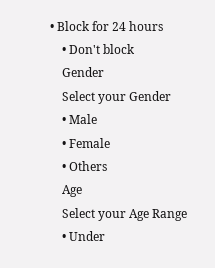• Block for 24 hours
    • Don't block
    Gender
    Select your Gender
    • Male
    • Female
    • Others
    Age
    Select your Age Range
    • Under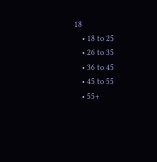18
    • 18 to 25
    • 26 to 35
    • 36 to 45
    • 45 to 55
    • 55+